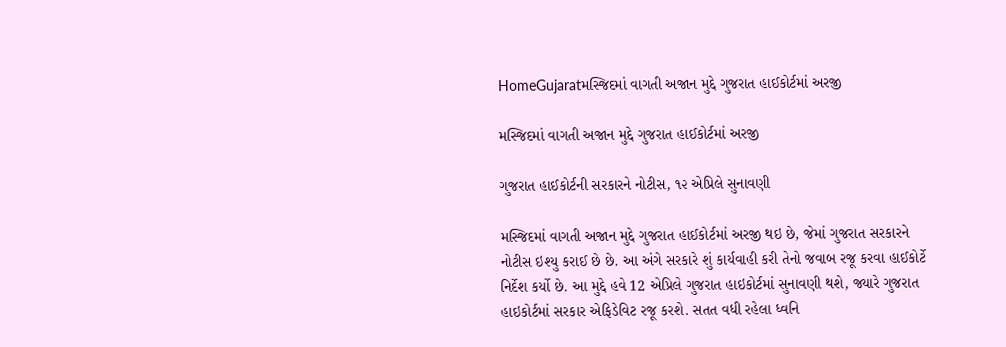HomeGujaratમસ્જિદમાં વાગતી અજાન મુદ્દે ગુજરાત હાઈકોર્ટમાં અરજી

મસ્જિદમાં વાગતી અજાન મુદ્દે ગુજરાત હાઈકોર્ટમાં અરજી

ગુજરાત હાઈકોર્ટની સરકારને નોટીસ, ૧૨ એપ્રિલે સુનાવણી

મસ્જિદમાં વાગતી અજાન મુદ્દે ગુજરાત હાઈકોર્ટમાં અરજી થઇ છે, જેમાં ગુજરાત સરકારને નોટીસ ઇશ્યુ કરાઈ છે છે. આ અંગે સરકારે શું કાર્યવાહી કરી તેનો જવાબ રજૂ કરવા હાઈકોર્ટે નિર્દેશ કર્યો છે. આ મુદ્દે હવે 12 એપ્રિલે ગુજરાત હાઇકોર્ટમાં સુનાવણી થશે, જ્યારે ગુજરાત હાઇકોર્ટમાં સરકાર એફિડેવિટ રજૂ કરશે. સતત વધી રહેલા ધ્વનિ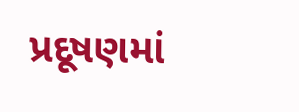પ્રદૂષણમાં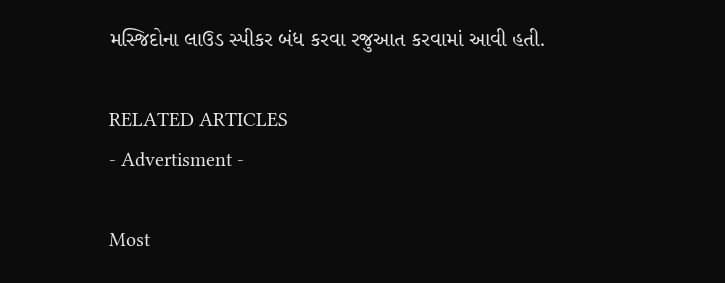મસ્જિદોના લાઉડ સ્પીકર બંધ કરવા રજુઆત કરવામાં આવી હતી.

RELATED ARTICLES
- Advertisment -

Most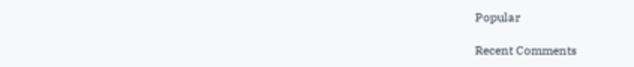Popular

Recent Comments